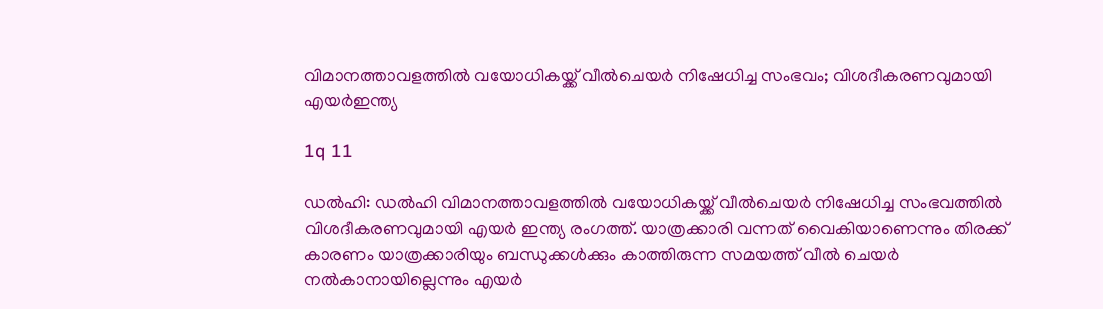വിമാനത്താവളത്തില്‍ വയോധികയ്ക്ക് വീല്‍ചെയര്‍ നിഷേധിച്ച സംഭവം; വിശദീകരണവുമായി എയര്‍ഇന്ത്യ

1q 11

ഡല്‍ഹി: ഡല്‍ഹി വിമാനത്താവളത്തില്‍ വയോധികയ്ക്ക് വീല്‍ചെയര്‍ നിഷേധിച്ച സംഭവത്തില്‍ വിശദീകരണവുമായി എയര്‍ ഇന്ത്യ രംഗത്ത്. യാത്രക്കാരി വന്നത് വൈകിയാണെന്നും തിരക്ക് കാരണം യാത്രക്കാരിയും ബന്ധുക്കള്‍ക്കും കാത്തിരുന്ന സമയത്ത് വീല്‍ ചെയര്‍ നല്‍കാനായില്ലെന്നും എയര്‍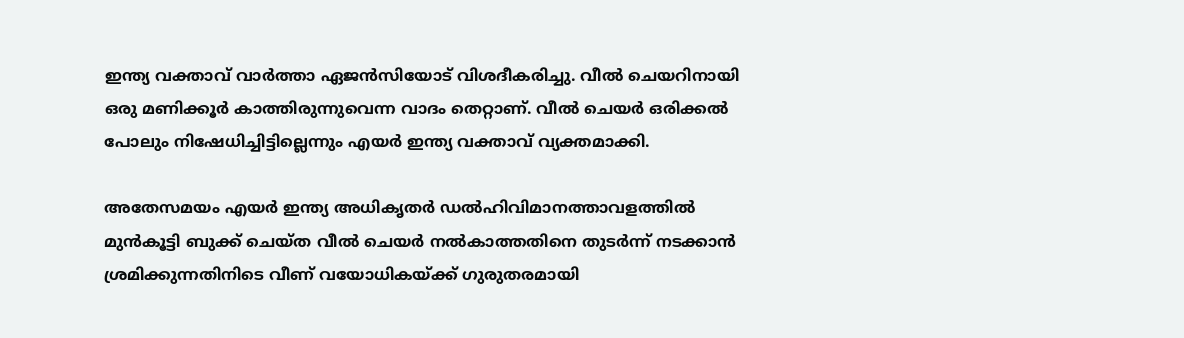ഇന്ത്യ വക്താവ് വാര്‍ത്താ ഏജന്‍സിയോട് വിശദീകരിച്ചു. വീല്‍ ചെയറിനായി ഒരു മണിക്കൂര്‍ കാത്തിരുന്നുവെന്ന വാദം തെറ്റാണ്. വീല്‍ ചെയര്‍ ഒരിക്കല്‍ പോലും നിഷേധിച്ചിട്ടില്ലെന്നും എയര്‍ ഇന്ത്യ വക്താവ് വ്യക്തമാക്കി.

അതേസമയം എയര്‍ ഇന്ത്യ അധികൃതര്‍ ഡല്‍ഹിവിമാനത്താവളത്തില്‍ മുന്‍കൂട്ടി ബുക്ക് ചെയ്ത വീല്‍ ചെയര്‍ നല്‍കാത്തതിനെ തുടര്‍ന്ന് നടക്കാന്‍ ശ്രമിക്കുന്നതിനിടെ വീണ് വയോധികയ്ക്ക് ഗുരുതരമായി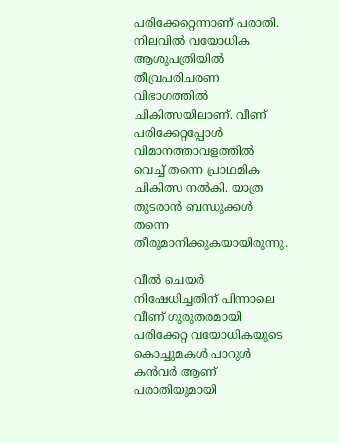പരിക്കേറ്റെന്നാണ് പരാതി. നിലവില്‍ വയോധിക ആശുപത്രിയില്‍ തീവ്രപരിചരണ വിഭാഗത്തില്‍ ചികിത്സയിലാണ്. വീണ് പരിക്കേറ്റപ്പോള്‍ വിമാനത്താവളത്തില്‍ വെച്ച് തന്നെ പ്രാഥമിക ചികിത്സ നല്‍കി. യാത്ര തുടരാന്‍ ബന്ധുക്കള്‍ തന്നെ തീരുമാനിക്കുകയായിരുന്നു.

വീല്‍ ചെയര്‍ നിഷേധിച്ചതിന് പിന്നാലെ വീണ് ഗുരുതരമായി പരിക്കേറ്റ വയോധികയുടെ കൊച്ചുമകള്‍ പാറുള്‍ കന്‍വര്‍ ആണ് പരാതിയുമായി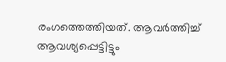രംഗത്തെത്തിയത്. ആവര്‍ത്തിച്ച് ആവശ്യപ്പെട്ടിട്ടും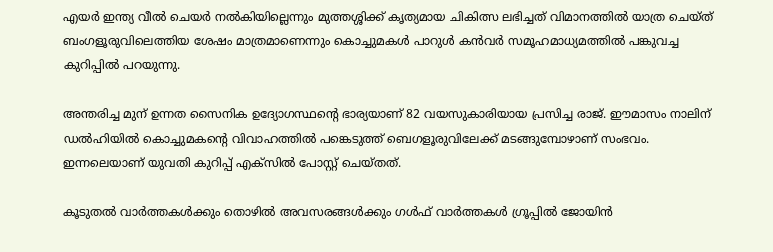എയര്‍ ഇന്ത്യ വീല്‍ ചെയര്‍ നല്‍കിയില്ലെന്നും മുത്തശ്ശിക്ക് കൃത്യമായ ചികിത്സ ലഭിച്ചത് വിമാനത്തില്‍ യാത്ര ചെയ്ത് ബംഗളൂരുവിലെത്തിയ ശേഷം മാത്രമാണെന്നും കൊച്ചുമകള്‍ പാറുള്‍ കന്‍വര്‍ സമൂഹമാധ്യമത്തില്‍ പങ്കുവച്ച കുറിപ്പില്‍ പറയുന്നു.

അന്തരിച്ച മുന് ഉന്നത സൈനിക ഉദ്യോഗസ്ഥന്റെ ഭാര്യയാണ് 82 വയസുകാരിയായ പ്രസിച്ച രാജ്. ഈമാസം നാലിന് ഡല്‍ഹിയില്‍ കൊച്ചുമകന്റെ വിവാഹത്തില്‍ പങ്കെടുത്ത് ബെഗളൂരുവിലേക്ക് മടങ്ങുമ്പോഴാണ് സംഭവം. ഇന്നലെയാണ് യുവതി കുറിപ്പ് എക്‌സില്‍ പോസ്റ്റ് ചെയ്തത്.

കൂടുതല്‍ വാര്‍ത്തകള്‍ക്കും തൊഴില്‍ അവസരങ്ങള്‍ക്കും ഗള്‍ഫ് വാര്‍ത്തകള്‍ ഗ്രൂപ്പില്‍ ജോയിന്‍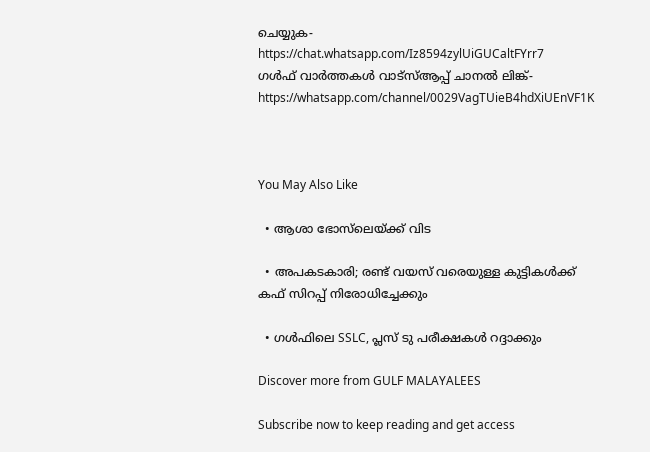ചെയ്യുക-https://chat.whatsapp.com/Iz8594zylUiGUCaltFYrr7
ഗള്‍ഫ് വാര്‍ത്തകള്‍ വാട്‌സ്ആപ്പ് ചാനല്‍ ലിങ്ക്-https://whatsapp.com/channel/0029VagTUieB4hdXiUEnVF1K



You May Also Like

  • ആശാ ഭോസ്‌ലെയ്ക്ക് വിട

  • അപകടകാരി; രണ്ട് വയസ് വരെയുള്ള കുട്ടികള്‍ക്ക് കഫ് സിറപ്പ് നിരോധിച്ചേക്കും

  • ഗള്‍ഫിലെ SSLC, പ്ലസ് ടു പരീക്ഷകള്‍ റദ്ദാക്കും

Discover more from GULF MALAYALEES

Subscribe now to keep reading and get access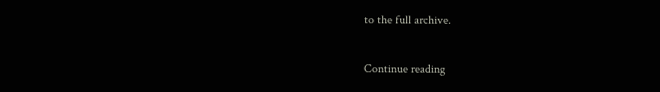to the full archive.

Continue reading